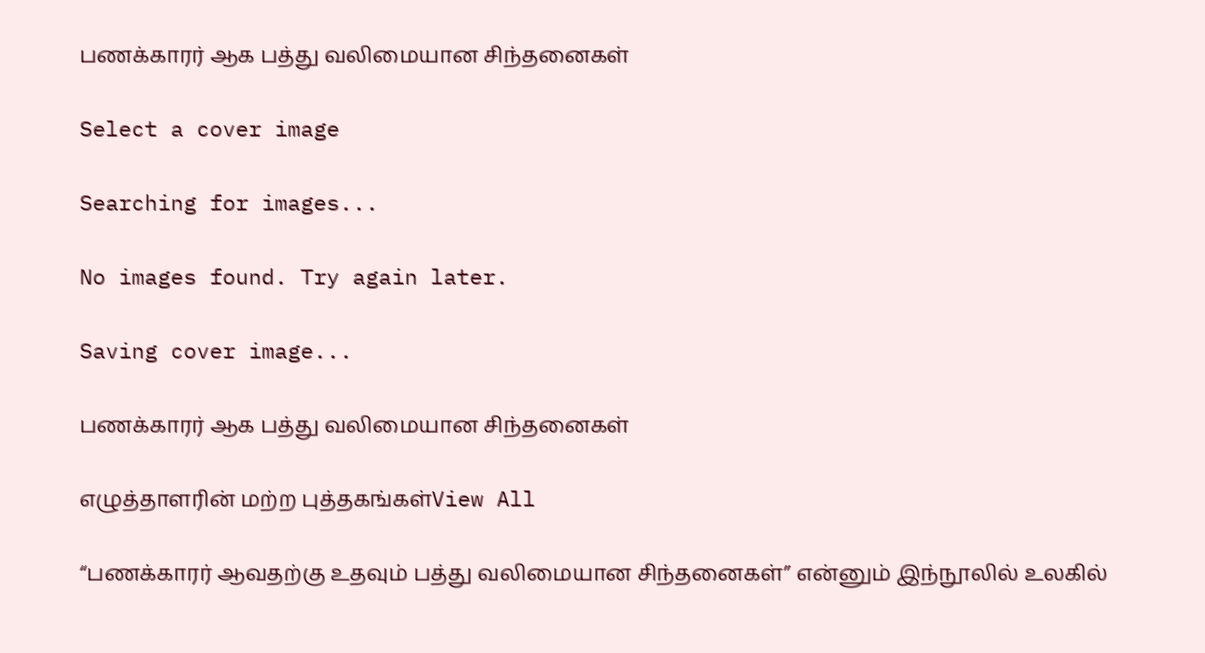பணக்காரர் ஆக பத்து வலிமையான சிந்தனைகள்

Select a cover image

Searching for images...

No images found. Try again later.

Saving cover image...

பணக்காரர் ஆக பத்து வலிமையான சிந்தனைகள்

எழுத்தாளரின் மற்ற புத்தகங்கள்View All

“பணக்காரர் ஆவதற்கு உதவும் பத்து வலிமையான சிந்தனைகள்” என்னும் இந்நூலில் உலகில்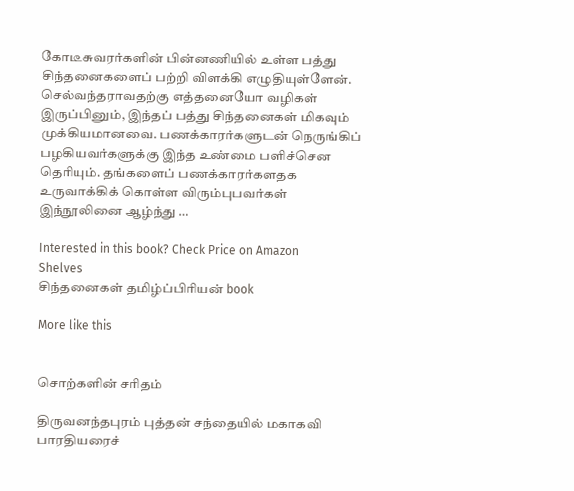கோடீசுவரர்களின் பின்னணியில் உள்ள பத்து சிந்தனைகளைப் பற்றி விளக்கி எழுதியுள்ளேன். செல்வந்தராவதற்கு எத்தனையோ வழிகள் இருப்பினும், இந்தப் பத்து சிந்தனைகள் மிகவும் முக்கியமானவை. பணக்காரர்களுடன் நெருங்கிப் பழகியவர்களுக்கு இந்த உண்மை பளிச்சென தெரியும். தங்களைப் பணக்காரர்களதக உருவாக்கிக் கொள்ள விரும்புபவர்கள் இந்நூலினை ஆழ்ந்து …

Interested in this book? Check Price on Amazon
Shelves
சிந்தனைகள் தமிழ்ப்பிரியன் book

More like this


சொற்களின் சரிதம்

திருவனந்தபுரம் புத்தன் சந்தையில் மகாகவி பாரதியரைச்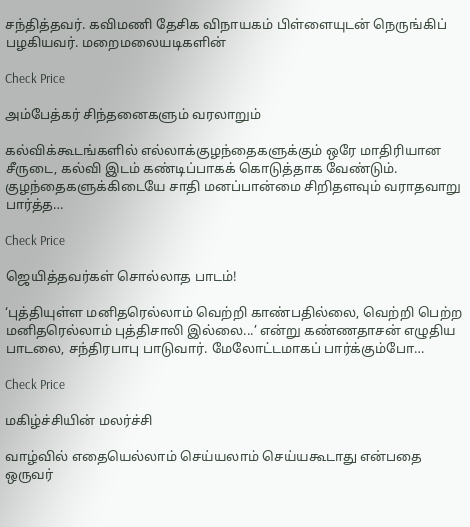சந்தித்தவர். கவிமணி தேசிக விநாயகம் பிள்ளையுடன் நெருங்கிப் பழகியவர். மறைமலையடிகளின்

Check Price

அம்பேத்கர் சிந்தனைகளும் வரலாறும்

கல்விக்கூடங்களில் எல்லாக்குழந்தைகளுக்கும் ஒரே மாதிரியான சீருடை, கல்வி இடம் கண்டிப்பாகக் கொடுத்தாக வேண்டும். குழந்தைகளுக்கிடையே சாதி மனப்பான்மை சிறிதளவும் வராதவாறு பார்த்த…

Check Price

ஜெயித்தவர்கள் சொல்லாத பாடம்!

‘புத்தியுள்ள மனிதரெல்லாம் வெற்றி காண்பதில்லை, வெற்றி பெற்ற மனிதரெல்லாம் புத்திசாலி இல்லை...’ என்று கண்ணதாசன் எழுதிய பாடலை, சந்திரபாபு பாடுவார். மேலோட்டமாகப் பார்க்கும்போ…

Check Price

மகிழ்ச்சியின் மலர்ச்சி

வாழ்வில் எதையெல்லாம் செய்யலாம் செய்யகூடாது என்பதை ஒருவர்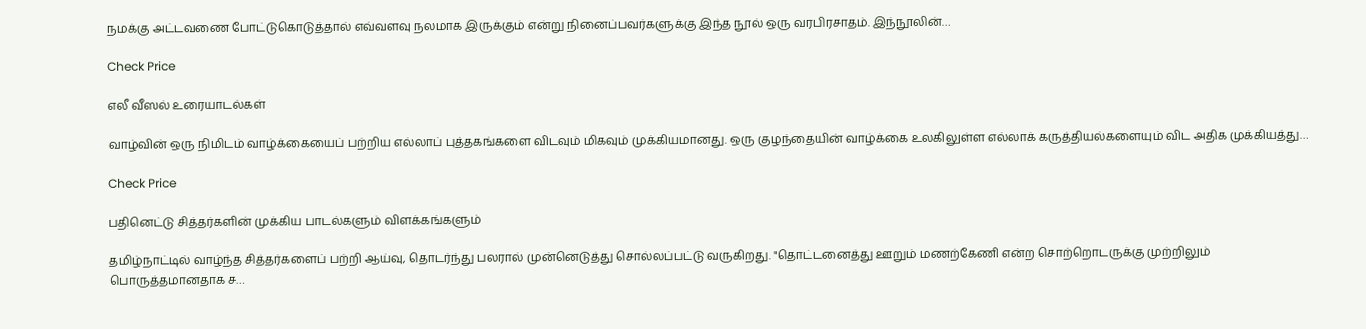நமக்கு அட்டவணை போட்டுகொடுத்தால் எவ்வளவு நலமாக இருக்கும் என்று நினைப்பவர்களுக்கு இந்த நூல் ஒரு வரபிரசாதம். இந்நூலின்…

Check Price

எலீ வீஸல் உரையாடல்கள்

வாழ்வின் ஒரு நிமிடம் வாழ்க்கையைப் பற்றிய எல்லாப் புத்தகங்களை விடவும் மிகவும் முக்கியமானது. ஒரு குழந்தையின் வாழ்க்கை உலகிலுள்ள எல்லாக் கருத்தியல்களையும் விட அதிக முக்கியத்து…

Check Price

பதினெட்டு சித்தர்களின் முக்கிய பாடல்களும் விளக்கங்களும்

தமிழ்நாட்டில் வாழ்ந்த சித்தர்களைப் பற்றி ஆய்வு, தொடர்ந்து பலரால் முன்னெடுத்து சொல்லப்பட்டு வருகிறது. "தொட்டனைத்து ஊறும் மணற்கேணி என்ற சொற்றொடருக்கு முற்றிலும் பொருத்தமானதாக ச…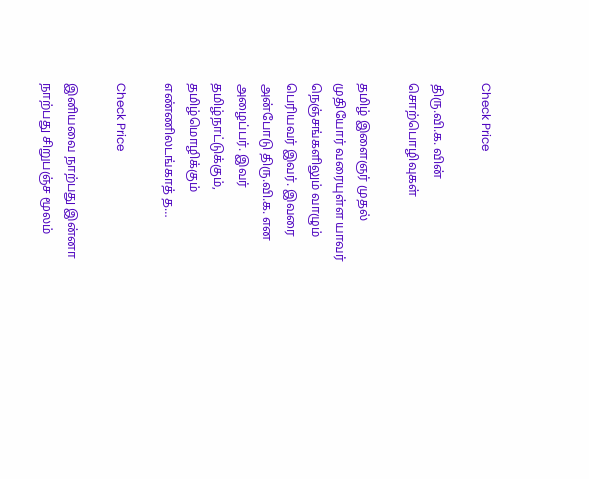Check Price

திரு.வி.க. வின் சொற்பொழிவுகள்

தமிழ் இளைஞர் முதல் முதியோர் வரையுள்ள யாவர் நெஞ்சங்களிலும் வாழும் பெரியவர் இவர். இவரை அன்போடு திரு.வி.க. என அழைப்பர். இவர் தமிழ்நாட்டுக்கும், தமிழ்மொழிக்கும் எண்ணிலடங்காத் த…

Check Price

இனியவை நாற்பது இன்னா நாற்பது சிறுபஞ்ச மூலம்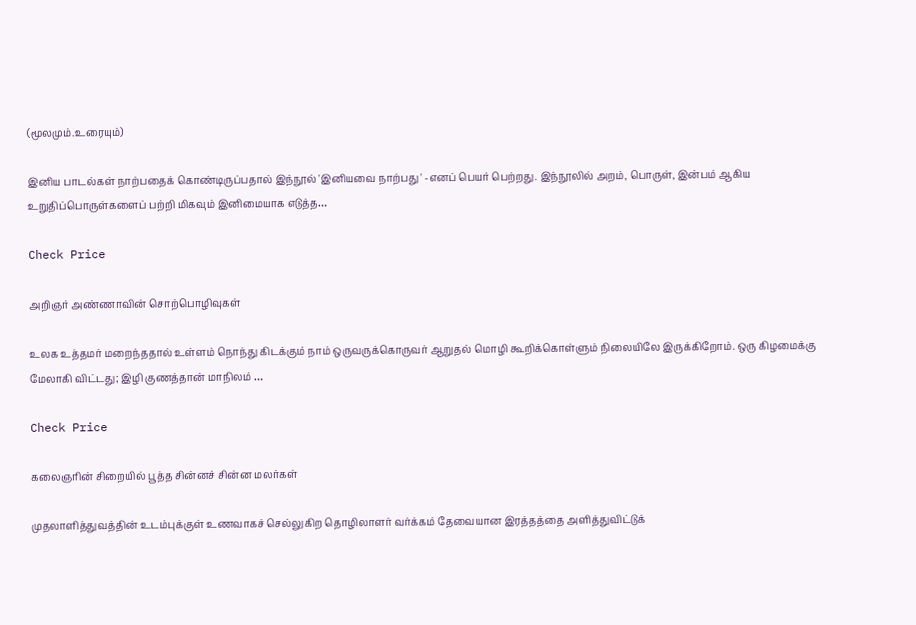(மூலமும்.உரையும்)

இனிய பாடல்கள் நாற்பதைக் கொண்டிருப்பதால் இந்நூல் 'இனியவை நாற்பது ' -எனப் பெயர் பெற்றது. இந்நூலில் அறம், பொருள், இன்பம் ஆகிய உறுதிப்பொருள்களைப் பற்றி மிகவும் இனிமையாக எடுத்த…

Check Price

அறிஞர் அண்ணாவின் சொற்பொழிவுகள்

உலக உத்தமர் மறைந்ததால் உள்ளம் நொந்து கிடக்கும் நாம் ஒருவருக்கொருவர் ஆறுதல் மொழி கூறிக்கொள்ளும் நிலையிலே இருக்கிறோம். ஒரு கிழமைக்கு மேலாகி விட்டது; இழி குணத்தான் மாநிலம் …

Check Price

கலைஞரின் சிறையில் பூத்த சின்னச் சின்ன மலர்கள்

முதலாளித்துவத்தின் உடம்புக்குள் உணவாகச் செல்லுகிற தொழிலாளர் வர்க்கம் தேவையான இரத்தத்தை அளித்துவிட்டுக்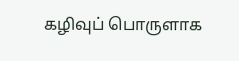கழிவுப் பொருளாக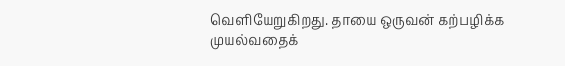வெளியேறுகிறது. தாயை ஒருவன் கற்பழிக்க முயல்வதைக்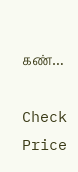கண்…

Check Price